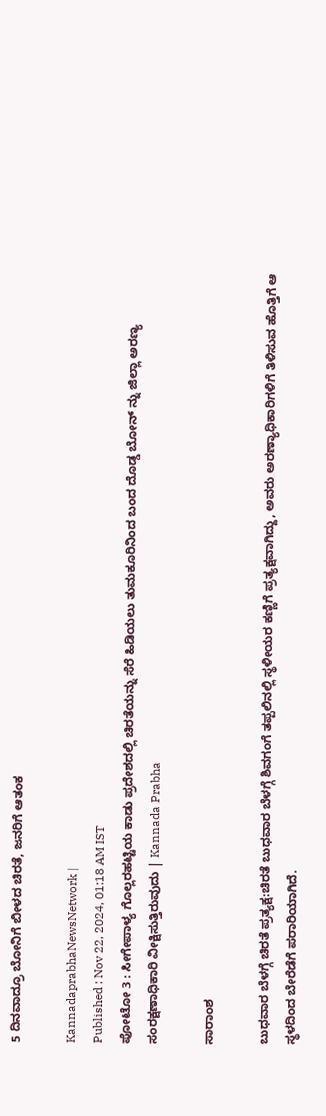5 ದಿನವಾದ್ರೂ ಬೋನಿಗೆ ಬೀಳದ ಚಿರತೆ, ಜನರಿಗೆ ಆತಂಕ

KannadaprabhaNewsNetwork |
Published : Nov 22, 2024, 01:18 AM IST
ಪೋಟೋ 3 : ಸೀಗೇಪಾಳ್ಯ ಗೊಲ್ಲರಹಟ್ಟಿಯ ಕಾಡು ಪ್ರದೇಶದಲ್ಲಿ ಚಿರತೆಯನ್ನು ಸೆರೆ ಹಿಡಿಯಲು ತುಮಕೂರಿನಿಂದ ಬಂದ ದೊಡ್ಡ ಬೋನ್ ನ್ನು ಜಿಲ್ಲಾ ಅರಣ್ಯ ಸಂರಕ್ಷಣಾಧಿಕಾರಿ ವೀಕ್ಷಿಸುತ್ತಿರುವುದು | Kannada Prabha

ಸಾರಾಂಶ

ಬುಧವಾರ ಬೆಳಗ್ಗೆ ಚಿರತೆ ಪ್ರತ್ಯಕ್ಷ:ಚಿರತೆ ಬುಧವಾರ ಬೆಳಗ್ಗೆ ಶಿವಗಂಗೆ ತಪ್ಪಲಿನಲ್ಲಿ ಸ್ಥಳೀಯರ ಕಣ್ಣಿಗೆ ಪ್ರತ್ಯಕ್ಷವಾಗಿದ್ದು, ಅವರು ಅರಣ್ಯಾಧಿಕಾರಿಗಳಿಗೆ ತಿಳಿಸುವ ಹೊತ್ತಿಗೆ ಆ ಸ್ಥಳದಿಂದ ಬೇರೆಡೆಗೆ ಪರಾರಿಯಾಗಿದೆ.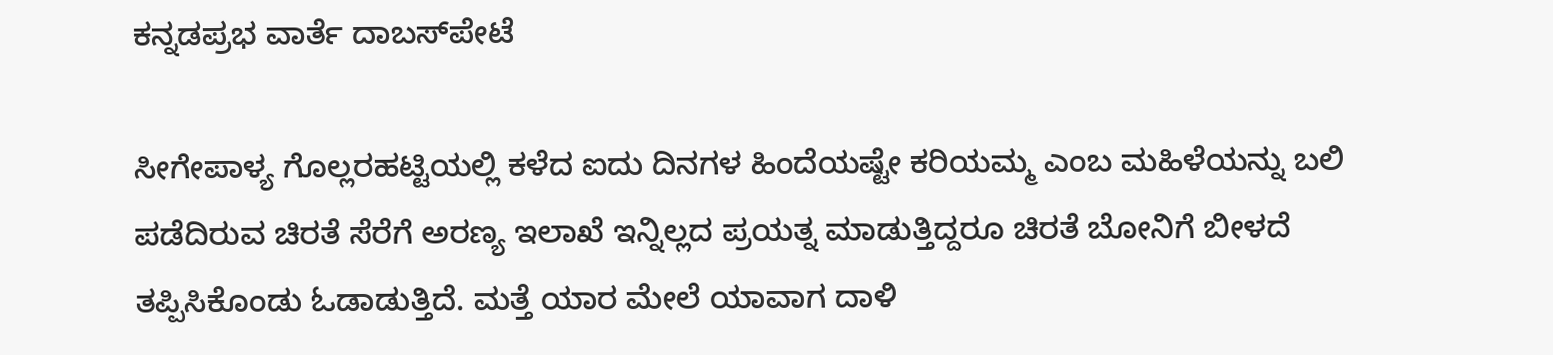ಕನ್ನಡಪ್ರಭ ವಾರ್ತೆ ದಾಬಸ್‌ಪೇಟೆ

ಸೀಗೇಪಾಳ್ಯ ಗೊಲ್ಲರಹಟ್ಟಿಯಲ್ಲಿ ಕಳೆದ ಐದು ದಿನಗಳ ಹಿಂದೆಯಷ್ಟೇ ಕರಿಯಮ್ಮ ಎಂಬ ಮಹಿಳೆಯನ್ನು ಬಲಿ ಪಡೆದಿರುವ ಚಿರತೆ ಸೆರೆಗೆ ಅರಣ್ಯ ಇಲಾಖೆ ಇನ್ನಿಲ್ಲದ ಪ್ರಯತ್ನ ಮಾಡುತ್ತಿದ್ದರೂ ಚಿರತೆ ಬೋನಿಗೆ ಬೀಳದೆ ತಪ್ಪಿಸಿಕೊಂಡು ಓಡಾಡುತ್ತಿದೆ. ಮತ್ತೆ ಯಾರ ಮೇಲೆ ಯಾವಾಗ ದಾಳಿ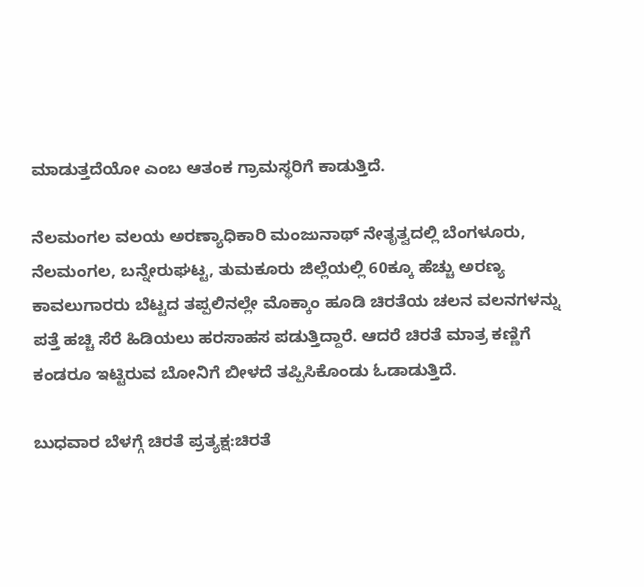ಮಾಡುತ್ತದೆಯೋ ಎಂಬ ಆತಂಕ ಗ್ರಾಮಸ್ಥರಿಗೆ ಕಾಡುತ್ತಿದೆ.

ನೆಲಮಂಗಲ ವಲಯ ಅರಣ್ಯಾಧಿಕಾರಿ ಮಂಜುನಾಥ್ ನೇತೃತ್ವದಲ್ಲಿ ಬೆಂಗಳೂರು, ನೆಲಮಂಗಲ, ಬನ್ನೇರುಘಟ್ಟ, ತುಮಕೂರು ಜಿಲ್ಲೆಯಲ್ಲಿ 60ಕ್ಕೂ ಹೆಚ್ಚು ಅರಣ್ಯ ಕಾವಲುಗಾರರು ಬೆಟ್ಟದ ತಪ್ಪಲಿನಲ್ಲೇ ಮೊಕ್ಕಾಂ ಹೂಡಿ ಚಿರತೆಯ ಚಲನ ವಲನಗಳನ್ನು ಪತ್ತೆ ಹಚ್ಚಿ ಸೆರೆ ಹಿಡಿಯಲು ಹರಸಾಹಸ ಪಡುತ್ತಿದ್ದಾರೆ. ಆದರೆ ಚಿರತೆ ಮಾತ್ರ ಕಣ್ಣಿಗೆ ಕಂಡರೂ ಇಟ್ಟಿರುವ ಬೋನಿಗೆ ಬೀಳದೆ ತಪ್ಪಿಸಿಕೊಂಡು ಓಡಾಡುತ್ತಿದೆ.

ಬುಧವಾರ ಬೆಳಗ್ಗೆ ಚಿರತೆ ಪ್ರತ್ಯಕ್ಷ:ಚಿರತೆ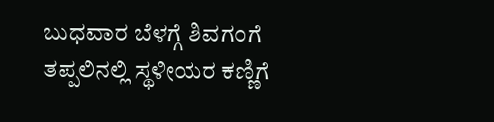ಬುಧವಾರ ಬೆಳಗ್ಗೆ ಶಿವಗಂಗೆ ತಪ್ಪಲಿನಲ್ಲಿ ಸ್ಥಳೀಯರ ಕಣ್ಣಿಗೆ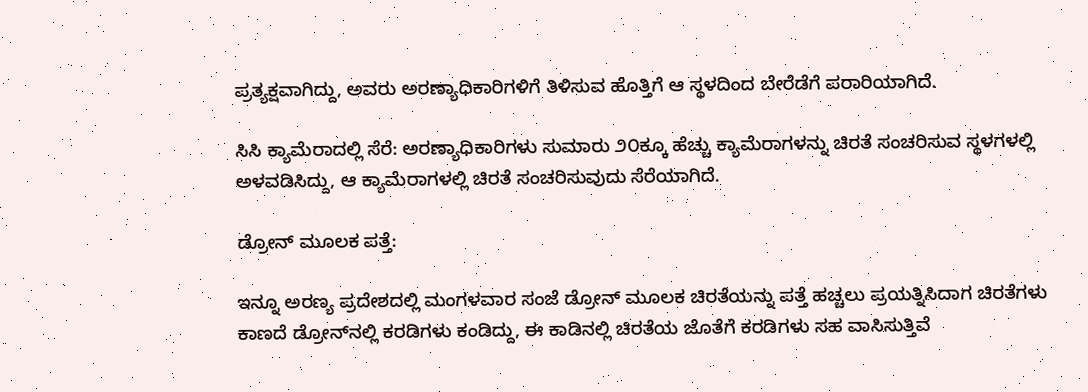ಪ್ರತ್ಯಕ್ಷವಾಗಿದ್ದು, ಅವರು ಅರಣ್ಯಾಧಿಕಾರಿಗಳಿಗೆ ತಿಳಿಸುವ ಹೊತ್ತಿಗೆ ಆ ಸ್ಥಳದಿಂದ ಬೇರೆಡೆಗೆ ಪರಾರಿಯಾಗಿದೆ.

ಸಿಸಿ ಕ್ಯಾಮೆರಾದಲ್ಲಿ ಸೆರೆ: ಅರಣ್ಯಾಧಿಕಾರಿಗಳು ಸುಮಾರು ೨೦ಕ್ಕೂ ಹೆಚ್ಚು ಕ್ಯಾಮೆರಾಗಳನ್ನು ಚಿರತೆ ಸಂಚರಿಸುವ ಸ್ಥಳಗಳಲ್ಲಿ ಅಳವಡಿಸಿದ್ದು, ಆ ಕ್ಯಾಮೆರಾಗಳಲ್ಲಿ ಚಿರತೆ ಸಂಚರಿಸುವುದು ಸೆರೆಯಾಗಿದೆ.

ಡ್ರೋನ್ ಮೂಲಕ ಪತ್ತೆ:

ಇನ್ನೂ ಅರಣ್ಯ ಪ್ರದೇಶದಲ್ಲಿ ಮಂಗಳವಾರ ಸಂಜೆ ಡ್ರೋನ್ ಮೂಲಕ ಚಿರತೆಯನ್ನು ಪತ್ತೆ ಹಚ್ಚಲು ಪ್ರಯತ್ನಿಸಿದಾಗ ಚಿರತೆಗಳು ಕಾಣದೆ ಡ್ರೋನ್‌ನಲ್ಲಿ ಕರಡಿಗಳು ಕಂಡಿದ್ದು, ಈ ಕಾಡಿನಲ್ಲಿ ಚಿರತೆಯ ಜೊತೆಗೆ ಕರಡಿಗಳು ಸಹ ವಾಸಿಸುತ್ತಿವೆ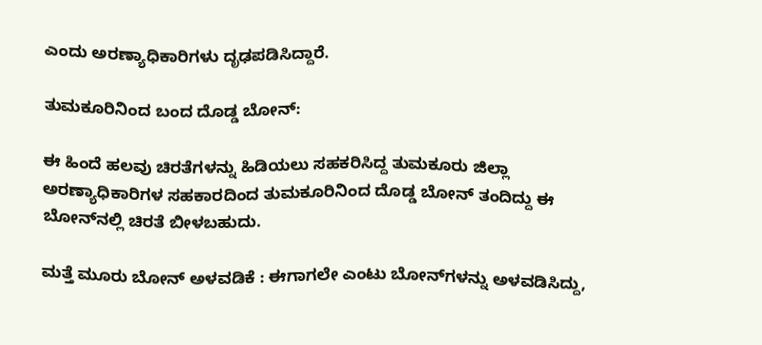ಎಂದು ಅರಣ್ಯಾಧಿಕಾರಿಗಳು ದೃಢಪಡಿಸಿದ್ದಾರೆ.

ತುಮಕೂರಿನಿಂದ ಬಂದ ದೊಡ್ಡ ಬೋನ್:

ಈ ಹಿಂದೆ ಹಲವು ಚಿರತೆಗಳನ್ನು ಹಿಡಿಯಲು ಸಹಕರಿಸಿದ್ದ ತುಮಕೂರು ಜಿಲ್ಲಾ ಅರಣ್ಯಾಧಿಕಾರಿಗಳ ಸಹಕಾರದಿಂದ ತುಮಕೂರಿನಿಂದ ದೊಡ್ಡ ಬೋನ್ ತಂದಿದ್ದು ಈ ಬೋನ್‌ನಲ್ಲಿ ಚಿರತೆ ಬೀಳಬಹುದು.

ಮತ್ತೆ ಮೂರು ಬೋನ್ ಅಳವಡಿಕೆ : ಈಗಾಗಲೇ ಎಂಟು ಬೋನ್‌ಗಳನ್ನು ಅಳವಡಿಸಿದ್ದು,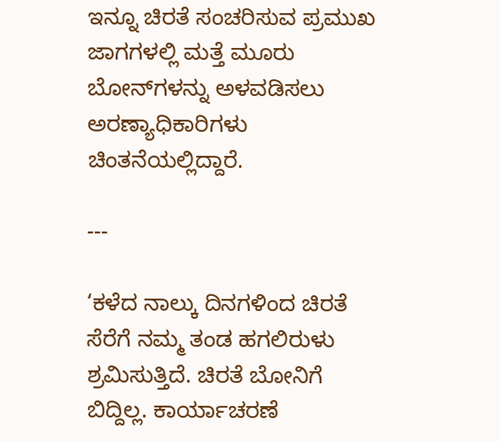ಇನ್ನೂ ಚಿರತೆ ಸಂಚರಿಸುವ ಪ್ರಮುಖ ಜಾಗಗಳಲ್ಲಿ ಮತ್ತೆ ಮೂರು ಬೋನ್‌ಗಳನ್ನು ಅಳವಡಿಸಲು ಅರಣ್ಯಾಧಿಕಾರಿಗಳು ಚಿಂತನೆಯಲ್ಲಿದ್ದಾರೆ.

---

‘ಕಳೆದ ನಾಲ್ಕು ದಿನಗಳಿಂದ ಚಿರತೆ ಸೆರೆಗೆ ನಮ್ಮ ತಂಡ ಹಗಲಿರುಳು ಶ್ರಮಿಸುತ್ತಿದೆ. ಚಿರತೆ ಬೋನಿಗೆ ಬಿದ್ದಿಲ್ಲ. ಕಾರ್ಯಾಚರಣೆ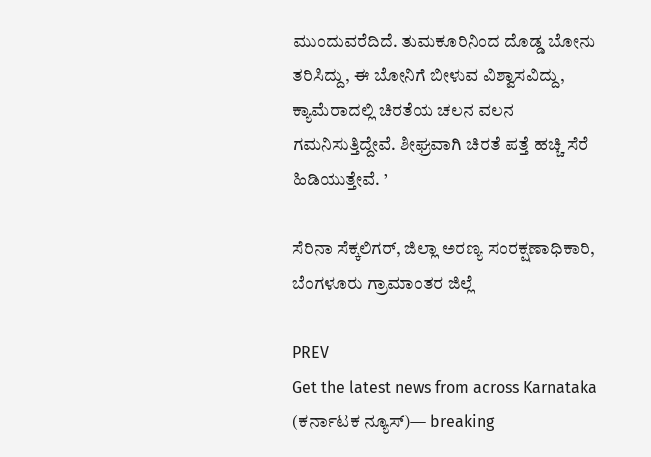ಮುಂದುವರೆದಿದೆ. ತುಮಕೂರಿನಿಂದ ದೊಡ್ಡ ಬೋನು ತರಿಸಿದ್ದು, ಈ ಬೋನಿಗೆ ಬೀಳುವ ವಿಶ್ವಾಸವಿದ್ದು, ಕ್ಯಾಮೆರಾದಲ್ಲಿ ಚಿರತೆಯ ಚಲನ ವಲನ ಗಮನಿಸುತ್ತಿದ್ದೇವೆ. ಶೀಘ್ರವಾಗಿ ಚಿರತೆ ಪತ್ತೆ ಹಚ್ಚಿ ಸೆರೆ ಹಿಡಿಯುತ್ತೇವೆ. ’

ಸೆರಿನಾ ಸೆಕ್ಕಲಿಗರ್, ಜಿಲ್ಲಾ ಅರಣ್ಯ ಸಂರಕ್ಷಣಾಧಿಕಾರಿ, ಬೆಂಗಳೂರು ಗ್ರಾಮಾಂತರ ಜಿಲ್ಲೆ

PREV
Get the latest news from across Karnataka (ಕರ್ನಾಟಕ ನ್ಯೂಸ್)— breaking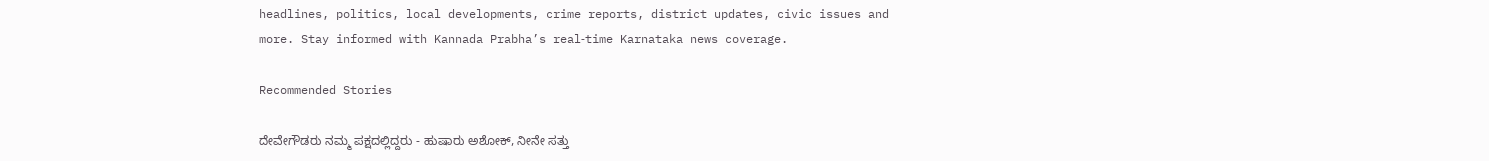headlines, politics, local developments, crime reports, district updates, civic issues and more. Stay informed with Kannada Prabha’s real‑time Karnataka news coverage.

Recommended Stories

ದೇವೇಗೌಡರು ನಮ್ಮ ಪಕ್ಷದಲ್ಲಿದ್ದರು - ಹುಷಾರು ಅಶೋಕ್, ನೀನೇ ಸತ್ತು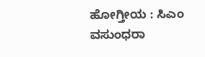ಹೋಗ್ತೀಯ : ಸಿಎಂ
ವಸುಂಧರಾ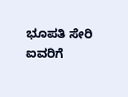ಭೂಪತಿ ಸೇರಿ ಐವರಿಗೆ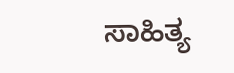ಸಾಹಿತ್ಯ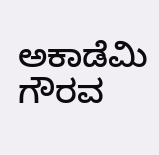ಅಕಾಡೆಮಿ ಗೌರವ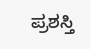ಪ್ರಶಸ್ತಿ